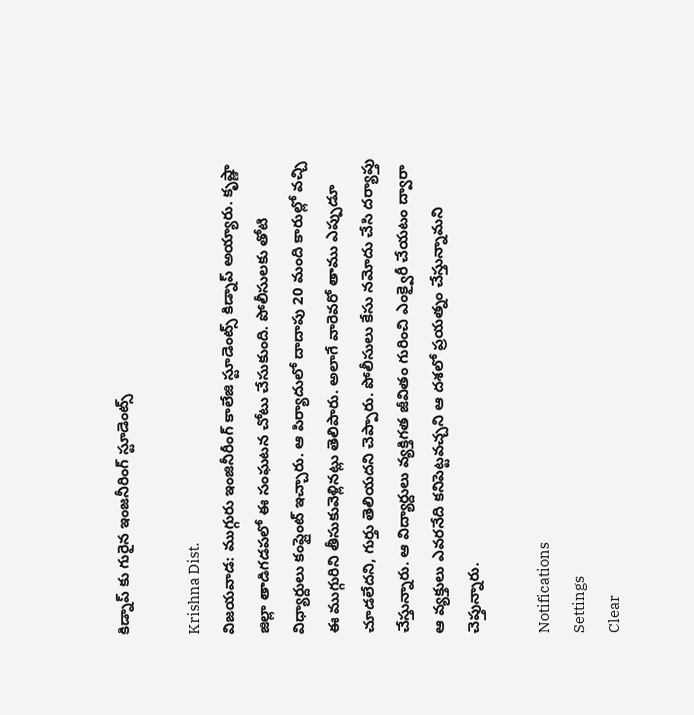కిడ్నాప్ కు గురైన ఇంజనీరింగ్‌ స్టూడెంట్స్

Krishna Dist.
విజయవాడ: ముగ్గురు ఇంజినీరీంగ్ కాలేజి స్టూడెంట్స్ కిడ్నాప్ అయ్యారు. కృష్ణా జిల్లా తాడిగడపలో ఈ సంఘటన చోటు చేసుకుంది. పోలీసులకు తోటి విధ్యార్దులు కంప్లైంట్ ఇచ్చారు. ఆ పిర్యాదులో దాదాపు 20 మంది కారుల్లో వచ్చి ఈ ముగ్గురిని తీసుకువెళ్లినట్లు తెలిపారు. అలాగే వారెవరో తాము ఎప్పుడూ చూడలేదని, గుర్తు తెలియదని చెప్పారు. పోలీసులు కేసు నమోదు చేసి దర్యాప్తు చేస్తున్నారు. ఆ విద్యార్దులు వ్యక్తిగత జీవితం గురించి ఎంక్వైరీ చేయటం ద్వారా ఆ వ్యక్తులు ఎవరనేది కనిపెట్టవచ్చని ఆ దశలో ప్రయత్నం చేస్తున్నామని చెప్తున్నారు.

Notifications
Settings
Clear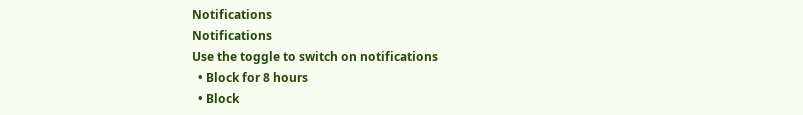Notifications
Notifications
Use the toggle to switch on notifications
  • Block for 8 hours
  • Block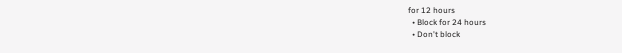for 12 hours
  • Block for 24 hours
  • Don't block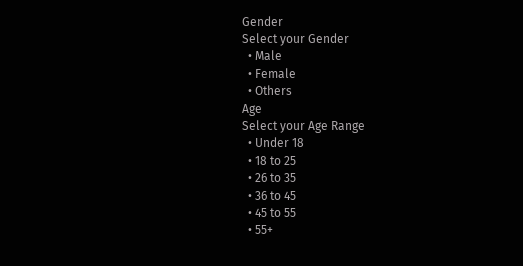Gender
Select your Gender
  • Male
  • Female
  • Others
Age
Select your Age Range
  • Under 18
  • 18 to 25
  • 26 to 35
  • 36 to 45
  • 45 to 55
  • 55+